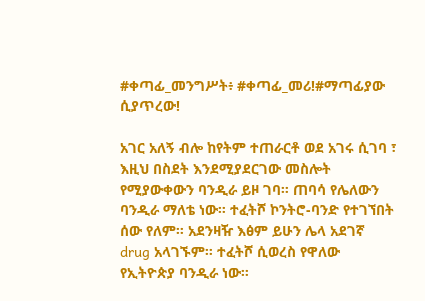#ቀጣፊ_መንግሥት፥ #ቀጣፊ_መሪ!#ማጣፊያው ሲያጥረው!

አገር አለኝ ብሎ ከየትም ተጠራርቶ ወደ አገሩ ሲገባ ፣ እዚህ በስደት እንደሚያደርገው መስሎት የሚያውቀውን ባንዲራ ይዞ ገባ። ጠባሳ የሌለውን ባንዲራ ማለቴ ነው። ተፈትሾ ኮንትሮ-ባንድ የተገኘበት ሰው የለም። አደንዛዥ እፅም ይሁን ሌላ አደገኛ drug አላገኙም። ተፈትሾ ሲወረስ የዋለው የኢትዮጵያ ባንዲራ ነው።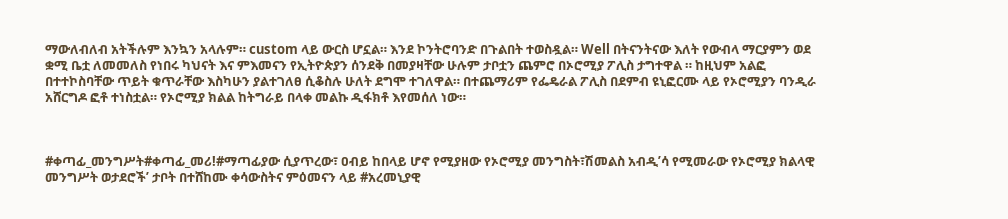ማውለብለብ አትችሉም እንኳን አላሉም። custom ላይ ውርስ ሆኗል። እንደ ኮንትሮባንድ በጉልበት ተወስዷል። Well በትናንትናው እለት የውብላ ማርያምን ወደ ቋሚ ቤቷ ለመመለስ የነበሩ ካህናት እና ምእመናን የኢትዮጵያን ሰንደቅ በመያዛቸው ሁሉም ታቦቷን ጨምሮ በኦሮሚያ ፖሊስ ታግተዋል ። ከዚህም አልፎ በተተኮስባቸው ጥይት ቁጥራቸው እስካሁን ያልተገለፀ ሲቆስሉ ሁለት ደግሞ ተገለዋል። በተጨማሪም የፌዴራል ፖሊስ በደምብ ዩኒፎርሙ ላይ የኦሮሚያን ባንዲራ አሸርግዶ ፎቶ ተነስቷል። የኦሮሚያ ክልል ከትግራይ በላቀ መልኩ ዲፋክቶ እየመሰለ ነው።



#ቀጣፊ_መንግሥት#ቀጣፊ_መሪ!#ማጣፊያው ሲያጥረው፣ ዐብይ ከበላይ ሆኖ የሚያዘው የኦሮሚያ መንግስት፣ሽመልስ አብዲ’ሳ የሚመራው የኦሮሚያ ክልላዊ መንግሥት ወታደሮች’ ታቦት በተሸከሙ ቀሳውስትና ምዕመናን ላይ #አረመኒያዊ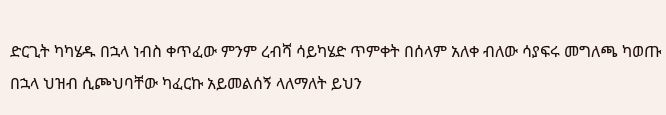ድርጊት ካካሄዱ በኋላ ነብስ ቀጥፈው ምንም ረብሻ ሳይካሄድ ጥምቀት በሰላም አለቀ ብለው ሳያፍሩ መግለጫ ካወጡ በኋላ ህዝብ ሲጮህባቸው ካፈርኩ አይመልሰኝ ላለማለት ይህን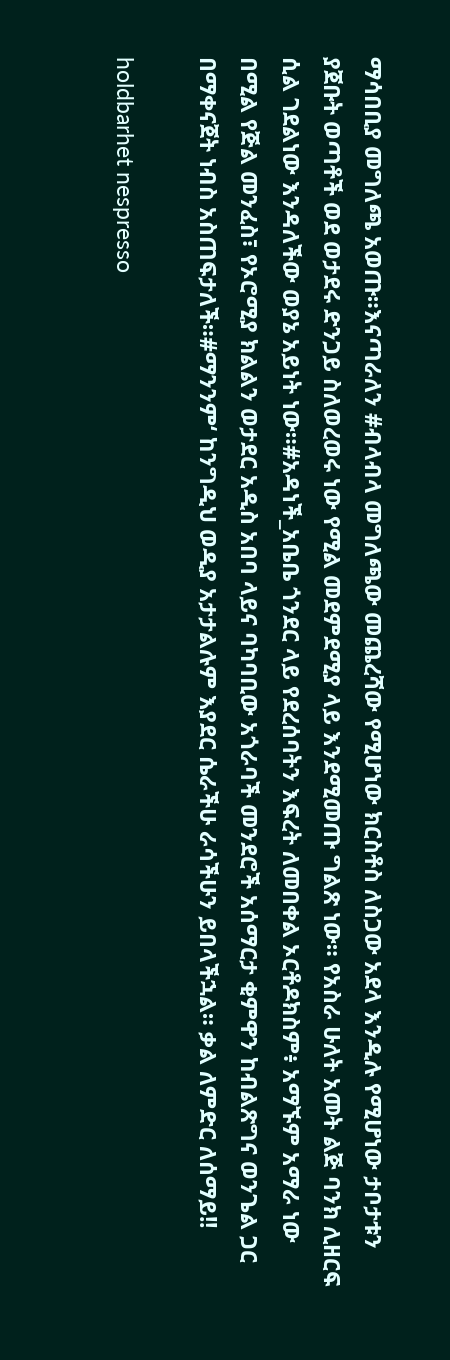ማሳበቢያ መግለጫ አወጡ።እናጣራለን #ብላብላ መግለጫው መጨረሻው የሚሆነው ክርስቶስ ለስጋው አደላ እንዲሉ የሚሆነው ታቦታቱን ያጀቡት ወጣቶች ወደ ወታደሩ ድንጋይ ስለወረወሩ ነው የሚል መደምደሚያ ላይ እንደሚመጡ ግልጽ ነው። የአስራ ሁለት አመት ልጅ ባንክ ሊዘርፍ ሲል ገደልነው እንዳለችው ወያኔ አይነት ነው።#አዳነች_አቤቤ ጎንደር ላይ የደረሰባትን እፍረት ለመበቀል ኦርቶዶክስም፥ አማኙም አማራ ነው በሚል የጅል መንፈስ፣ የኦሮሚያ ክልልን ወታደር አዲስ አበባ ላይና ባካባቢው አጎራባች መንደሮች አሰማርታ ቂምዋን ከብልጽግና ወንጌል ጋር በማቀናጀት ነብስ አስጠፍታለች።#ማንንም‘ ከንግዲህ ወዲያ አታታልሉም እያደር ሴራችሁ ራሳችሁን ይበላችኋል። ቃል ለምድር ለሰማይ!!

holdbarhet nespresso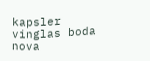kapsler
vinglas boda nova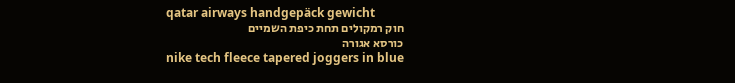qatar airways handgepäck gewicht
חוק רמקולים תחת כיפת השמיים
כורסא אגורה
nike tech fleece tapered joggers in blue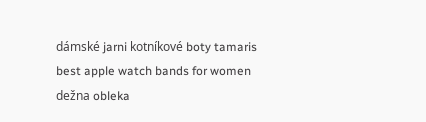dámské jarni kotníkové boty tamaris
best apple watch bands for women
dežna obleka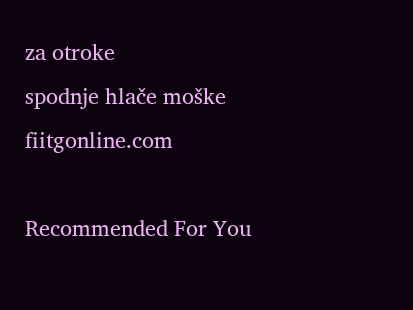za otroke
spodnje hlače moške
fiitgonline.com

Recommended For You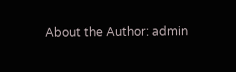About the Author: admin